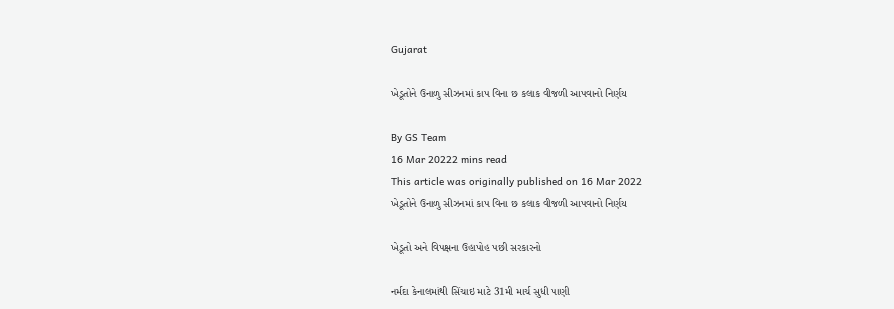Gujarat

ખેડૂતોને ઉનાળુ સીઝનમાં કાપ વિના છ કલાક વીજળી આપવાનો નિર્ણય

By GS Team
16 Mar 20222 mins read
This article was originally published on 16 Mar 2022
ખેડૂતોને ઉનાળુ સીઝનમાં કાપ વિના છ કલાક વીજળી આપવાનો નિર્ણય

ખેડૂતો અને વિપક્ષના ઉહાપોહ પછી સરકારનો

નર્મદા કેનાલમાંથી સિંચાઇ માટે 31મી માર્ચ સુધી પાણી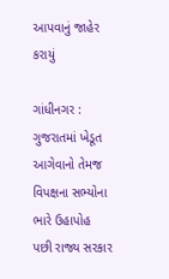આપવાનું જાહેર કરાયું

ગાંધીનગર : ગુજરાતમાં ખેડૂત આગેવાનો તેમજ વિપક્ષના સભ્યોના ભારે ઉહાપોહ પછી રાજ્ય સરકાર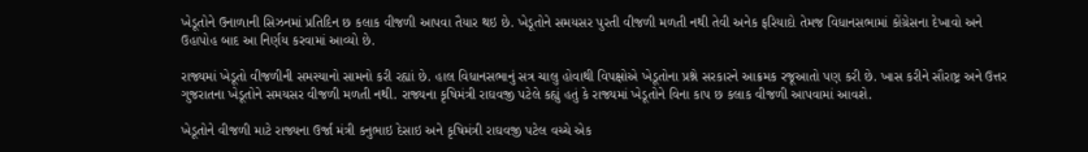ખેડૂતોને ઉનાળાની સિઝનમાં પ્રતિદિન છ કલાક વીજળી આપવા તૈયાર થઇ છે. ખેડૂતોને સમયસર પુરતી વીજળી મળતી નથી તેવી અનેક ફરિયાદો તેમજ વિધાનસભામાં કોંગ્રેસના દેખાવો અને ઉહાપોહ બાદ આ નિર્ણય કરવામાં આવ્યો છે.

રાજ્યમાં ખેડૂતો વીજળીની સમસ્યાનો સામનો કરી રહ્યાં છે. હાલ વિધાનસભાનું સત્ર ચાલુ હોવાથી વિપક્ષોએ ખેડૂતોના પ્રશ્ને સરકારને આક્રમક રજૂઆતો પણ કરી છે. ખાસ કરીને સૌરાષ્ટ્ર અને ઉત્તર ગુજરાતના ખેડૂતોને સમયસર વીજળી મળતી નથી. રાજ્યના કૃષિમંત્રી રાઘવજી પટેલે કહ્યું હતું કે રાજ્યમાં ખેડૂતોને વિના કાપ છ કલાક વીજળી આપવામાં આવશે.

ખેડૂતોને વીજળી માટે રાજ્યના ઉર્જા મંત્રી કનુભાઇ દેસાઇ અને કૃષિમંત્રી રાઘવજી પટેલ વચ્ચે એક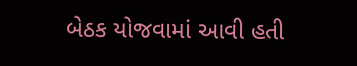બેઠક યોજવામાં આવી હતી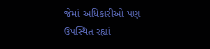જેમાં અધિકારીઓ પણ ઉપસ્થિત રહ્યાં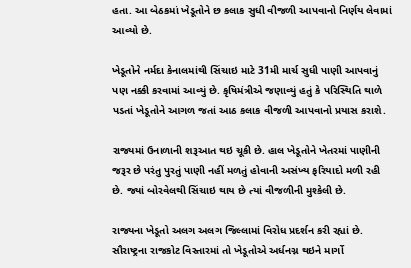હતા. આ બેઠકમાં ખેડૂતોને છ કલાક સુધી વીજળી આપવાનો નિર્ણય લેવામાં આવ્યો છે.

ખેડૂતોને નર્મદા કેનાલમાંથી સિંચાઇ માટે 31મી માર્ચ સુધી પાણી આપવાનું પણ નક્કી કરવામાં આવ્યું છે. કૃષિમંત્રીએ જણાવ્યું હતું કે પરિસ્થિતિ થાળે પડતાં ખેડૂતોને આગળ જતાં આઠ કલાક વીજળી આપવાનો પ્રયાસ કરાશે.

રાજ્યમાં ઉનાળાની શરૂઆત થઇ ચૂકી છે. હાલ ખેડૂતોને ખેતરમાં પાણીની જરૂર છે પરંતુ પુરતું પાણી નહીં મળતું હોવાની અસંખ્ય ફરિયાદો મળી રહી છે. જ્યાં બોરવેલથી સિંચાઇ થાય છે ત્યાં વીજળીની મુશ્કેલી છે.

રાજ્યના ખેડૂતો અલગ અલગ જિલ્લામાં વિરોધ પ્રદર્શન કરી રહ્યાં છે. સૌરાષ્ટ્રના રાજકોટ વિસ્તારમાં તો ખેડૂતોએ અર્ધનગ્ન થઇને માર્ગો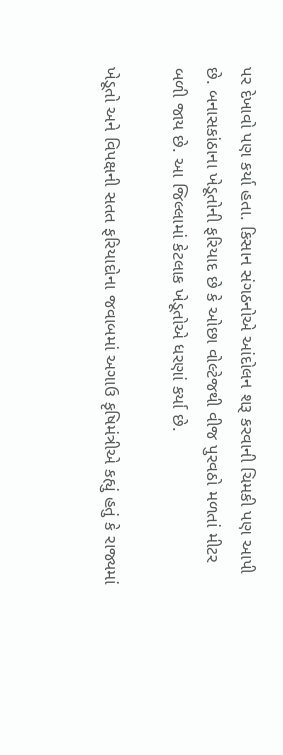પર દેખાવો પણ કર્યા હતા. કિસાન સંગઠનોએ આંદોલન શરૂ કરવાની ચિમકી પણ આપી છે. બનાસકાંઠાના ખેડૂતોની ફરિયાદ છે કે ઓછા વોલ્ટેજથી વીજ પુરવઠો મળતાં મીટર બળી જાય છે. આ જિલ્લામાં કેટલાક ખેડૂતોએ ધરણાં કર્યા છે.

ખેડૂતો અને વિપક્ષની સતત ફરિયાદોના જવાબમાં અગાઉ કૃષિમંત્રીએ કહ્યું હતું કે રાજ્યમાં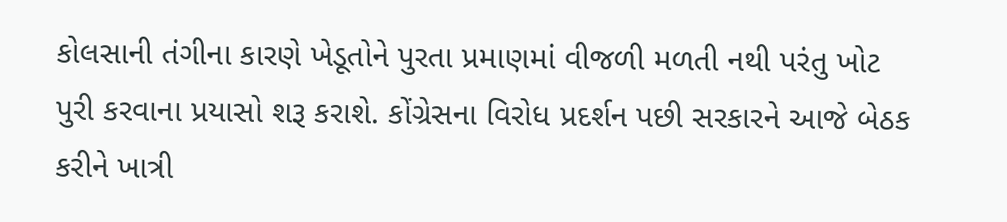કોલસાની તંગીના કારણે ખેડૂતોને પુરતા પ્રમાણમાં વીજળી મળતી નથી પરંતુ ખોટ પુરી કરવાના પ્રયાસો શરૂ કરાશે. કોંગ્રેસના વિરોધ પ્રદર્શન પછી સરકારને આજે બેઠક કરીને ખાત્રી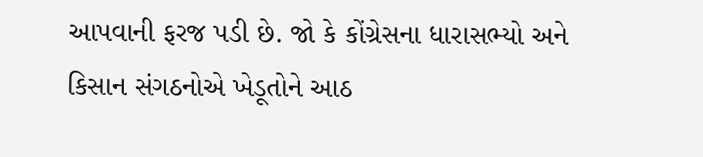આપવાની ફરજ પડી છે. જો કે કોંગ્રેસના ધારાસભ્યો અને કિસાન સંગઠનોએ ખેડૂતોને આઠ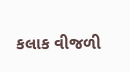કલાક વીજળી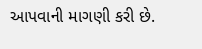આપવાની માગણી કરી છે.